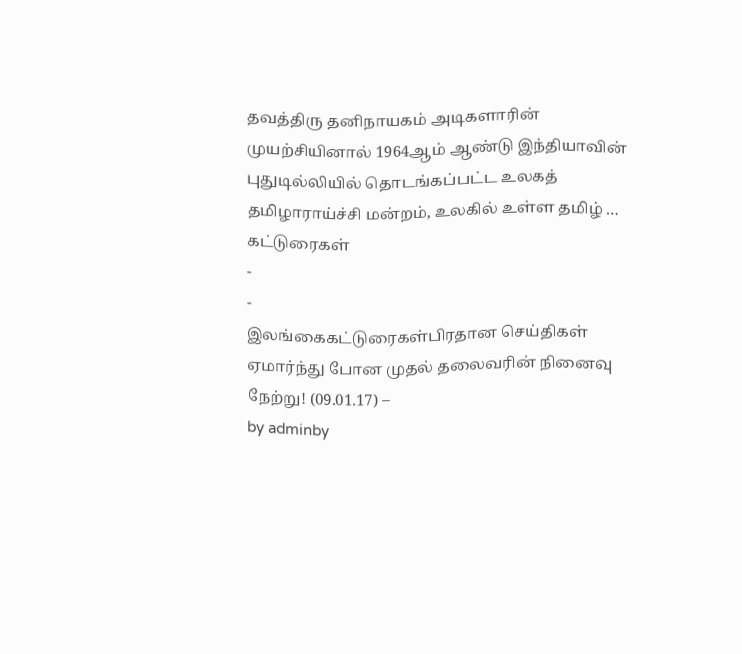தவத்திரு தனிநாயகம் அடிகளாரின் முயற்சியினால் 1964ஆம் ஆண்டு இந்தியாவின் புதுடில்லியில் தொடங்கப்பட்ட உலகத் தமிழாராய்ச்சி மன்றம், உலகில் உள்ள தமிழ் …
கட்டுரைகள்
-
-
இலங்கைகட்டுரைகள்பிரதான செய்திகள்
ஏமார்ந்து போன முதல் தலைவரின் நினைவு நேற்று! (09.01.17) –
by adminby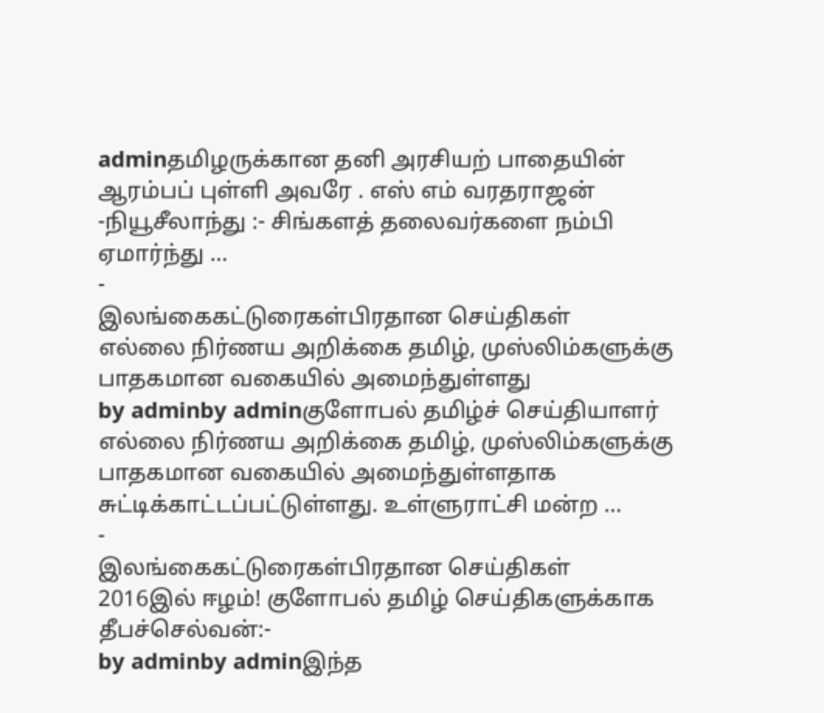adminதமிழருக்கான தனி அரசியற் பாதையின் ஆரம்பப் புள்ளி அவரே . எஸ் எம் வரதராஜன் -நியூசீலாந்து :- சிங்களத் தலைவர்களை நம்பி ஏமார்ந்து …
-
இலங்கைகட்டுரைகள்பிரதான செய்திகள்
எல்லை நிர்ணய அறிக்கை தமிழ், முஸ்லிம்களுக்கு பாதகமான வகையில் அமைந்துள்ளது
by adminby adminகுளோபல் தமிழ்ச் செய்தியாளர் எல்லை நிர்ணய அறிக்கை தமிழ், முஸ்லிம்களுக்கு பாதகமான வகையில் அமைந்துள்ளதாக சுட்டிக்காட்டப்பட்டுள்ளது. உள்ளுராட்சி மன்ற …
-
இலங்கைகட்டுரைகள்பிரதான செய்திகள்
2016இல் ஈழம்! குளோபல் தமிழ் செய்திகளுக்காக தீபச்செல்வன்:-
by adminby adminஇந்த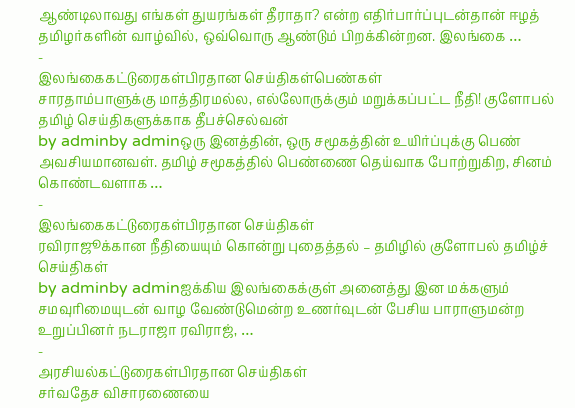ஆண்டிலாவது எங்கள் துயரங்கள் தீராதா? என்ற எதிர்பார்ப்புடன்தான் ஈழத் தமிழர்களின் வாழ்வில், ஒவ்வொரு ஆண்டும் பிறக்கின்றன. இலங்கை …
-
இலங்கைகட்டுரைகள்பிரதான செய்திகள்பெண்கள்
சாரதாம்பாளுக்கு மாத்திரமல்ல, எல்லோருக்கும் மறுக்கப்பட்ட நீதி! குளோபல் தமிழ் செய்திகளுக்காக தீபச்செல்வன்
by adminby adminஒரு இனத்தின், ஒரு சமூகத்தின் உயிர்ப்புக்கு பெண் அவசியமானவள். தமிழ் சமூகத்தில் பெண்ணை தெய்வாக போற்றுகிற, சினம் கொண்டவளாக …
-
இலங்கைகட்டுரைகள்பிரதான செய்திகள்
ரவிராஜூக்கான நீதியையும் கொன்று புதைத்தல் – தமிழில் குளோபல் தமிழ்ச் செய்திகள்
by adminby adminஐக்கிய இலங்கைக்குள் அனைத்து இன மக்களும் சமவுரிமையுடன் வாழ வேண்டுமென்ற உணர்வுடன் பேசிய பாராளுமன்ற உறுப்பினர் நடராஜா ரவிராஜ், …
-
அரசியல்கட்டுரைகள்பிரதான செய்திகள்
சர்வதேச விசாரணையை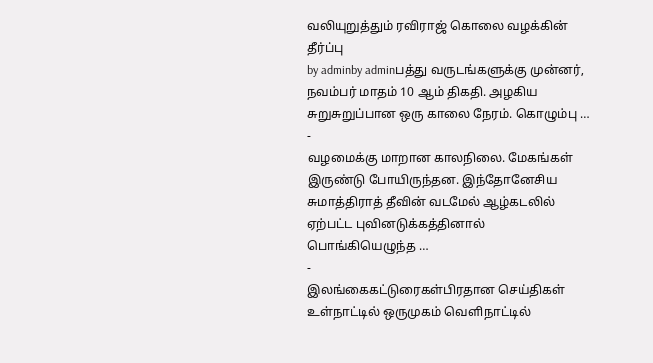வலியுறுத்தும் ரவிராஜ் கொலை வழக்கின் தீர்ப்பு
by adminby adminபத்து வருடங்களுக்கு முன்னர், நவம்பர் மாதம் 10 ஆம் திகதி. அழகிய சுறுசுறுப்பான ஒரு காலை நேரம். கொழும்பு …
-
வழமைக்கு மாறான காலநிலை. மேகங்கள் இருண்டு போயிருந்தன. இந்தோனேசிய சுமாத்திராத் தீவின் வடமேல் ஆழ்கடலில் ஏற்பட்ட புவினடுக்கத்தினால் பொங்கியெழுந்த …
-
இலங்கைகட்டுரைகள்பிரதான செய்திகள்
உள்நாட்டில் ஒருமுகம் வெளிநாட்டில்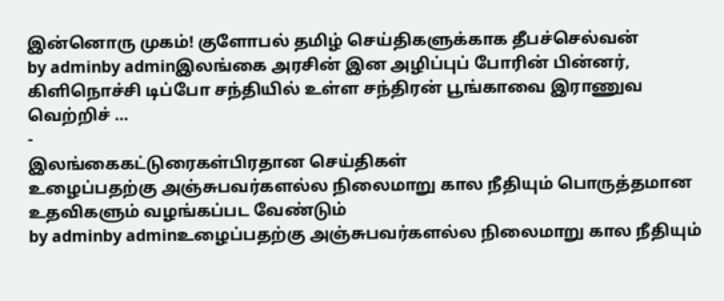இன்னொரு முகம்! குளோபல் தமிழ் செய்திகளுக்காக தீபச்செல்வன்
by adminby adminஇலங்கை அரசின் இன அழிப்புப் போரின் பின்னர், கிளிநொச்சி டிப்போ சந்தியில் உள்ள சந்திரன் பூங்காவை இராணுவ வெற்றிச் …
-
இலங்கைகட்டுரைகள்பிரதான செய்திகள்
உழைப்பதற்கு அஞ்சுபவர்களல்ல நிலைமாறு கால நீதியும் பொருத்தமான உதவிகளும் வழங்கப்பட வேண்டும்
by adminby adminஉழைப்பதற்கு அஞ்சுபவர்களல்ல நிலைமாறு கால நீதியும்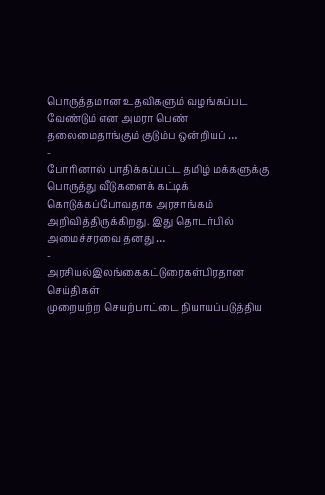பொருத்தமான உதவிகளும் வழங்கப்பட வேண்டும் என அமரா பெண் தலைமைதாங்கும் குடும்ப ஒன்றியப் …
-
போரினால் பாதிக்கப்பட்ட தமிழ் மக்களுக்கு பொருத்து வீடுகளைக் கட்டிக் கொடுக்கப்போவதாக அரசாங்கம் அறிவித்திருக்கிறது. இது தொடர்பில் அமைச்சரவை தனது …
-
அரசியல்இலங்கைகட்டுரைகள்பிரதான செய்திகள்
முறையற்ற செயற்பாட்டை நியாயப்படுத்திய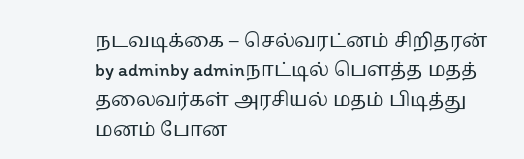நடவடிக்கை – செல்வரட்னம் சிறிதரன்
by adminby adminநாட்டில் பௌத்த மதத் தலைவர்கள் அரசியல் மதம் பிடித்து மனம் போன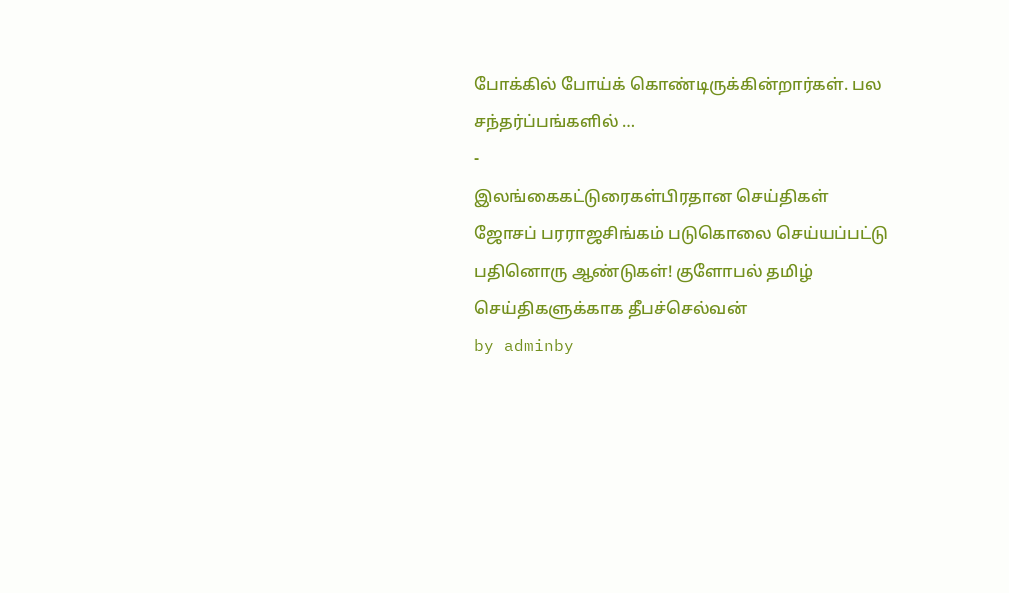போக்கில் போய்க் கொண்டிருக்கின்றார்கள். பல சந்தர்ப்பங்களில் …
-
இலங்கைகட்டுரைகள்பிரதான செய்திகள்
ஜோசப் பரராஜசிங்கம் படுகொலை செய்யப்பட்டு பதினொரு ஆண்டுகள்! குளோபல் தமிழ் செய்திகளுக்காக தீபச்செல்வன்
by adminby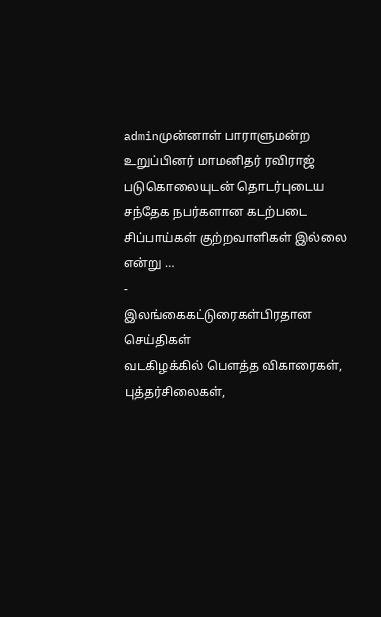adminமுன்னாள் பாராளுமன்ற உறுப்பினர் மாமனிதர் ரவிராஜ் படுகொலையுடன் தொடர்புடைய சந்தேக நபர்களான கடற்படை சிப்பாய்கள் குற்றவாளிகள் இல்லை என்று …
-
இலங்கைகட்டுரைகள்பிரதான செய்திகள்
வடகிழக்கில் பௌத்த விகாரைகள், புத்தர்சிலைகள்,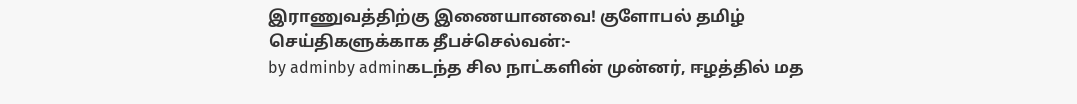இராணுவத்திற்கு இணையானவை! குளோபல் தமிழ் செய்திகளுக்காக தீபச்செல்வன்:-
by adminby adminகடந்த சில நாட்களின் முன்னர், ஈழத்தில் மத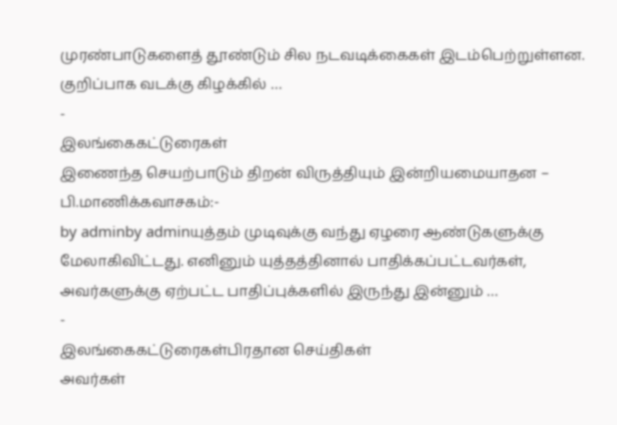முரண்பாடுகளைத் தூண்டும் சில நடவடிக்கைகள் இடம்பெற்றுள்ளன. குறிப்பாக வடக்கு கிழக்கில் …
-
இலங்கைகட்டுரைகள்
இணைந்த செயற்பாடும் திறன் விருத்தியும் இன்றியமையாதன – பி.மாணிக்கவாசகம்:-
by adminby adminயுத்தம் முடிவுக்கு வந்து ஏழரை ஆண்டுகளுக்கு மேலாகிவிட்டது. எனினும் யுத்தத்தினால் பாதிக்கப்பட்டவர்கள், அவர்களுக்கு ஏற்பட்ட பாதிப்புக்களில் இருந்து இன்னும் …
-
இலங்கைகட்டுரைகள்பிரதான செய்திகள்
அவர்கள்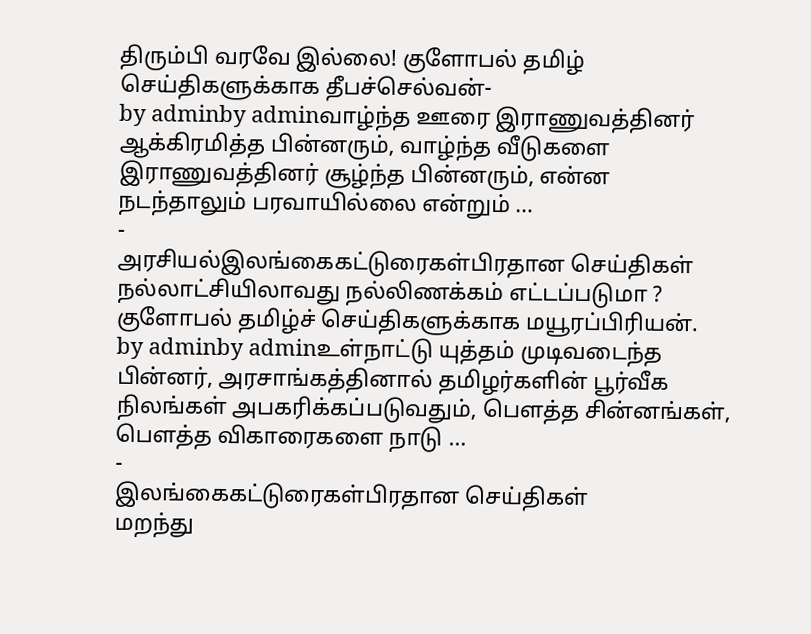திரும்பி வரவே இல்லை! குளோபல் தமிழ் செய்திகளுக்காக தீபச்செல்வன்-
by adminby adminவாழ்ந்த ஊரை இராணுவத்தினர் ஆக்கிரமித்த பின்னரும், வாழ்ந்த வீடுகளை இராணுவத்தினர் சூழ்ந்த பின்னரும், என்ன நடந்தாலும் பரவாயில்லை என்றும் …
-
அரசியல்இலங்கைகட்டுரைகள்பிரதான செய்திகள்
நல்லாட்சியிலாவது நல்லிணக்கம் எட்டப்படுமா ? குளோபல் தமிழ்ச் செய்திகளுக்காக மயூரப்பிரியன்.
by adminby adminஉள்நாட்டு யுத்தம் முடிவடைந்த பின்னர், அரசாங்கத்தினால் தமிழர்களின் பூர்வீக நிலங்கள் அபகரிக்கப்படுவதும், பௌத்த சின்னங்கள், பௌத்த விகாரைகளை நாடு …
-
இலங்கைகட்டுரைகள்பிரதான செய்திகள்
மறந்து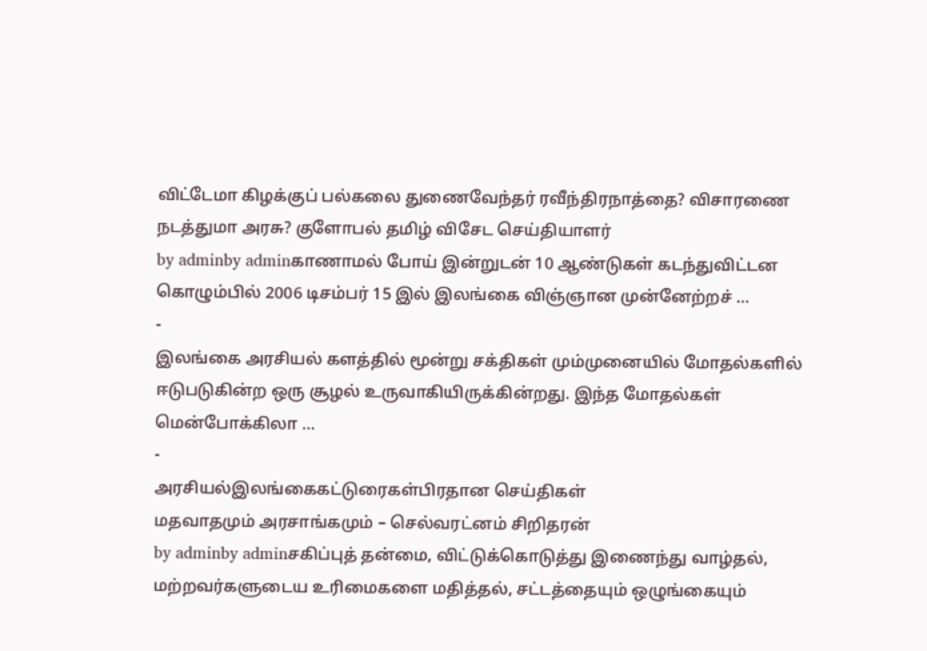விட்டேமா கிழக்குப் பல்கலை துணைவேந்தர் ரவீந்திரநாத்தை? விசாரணை நடத்துமா அரசு? குளோபல் தமிழ் விசேட செய்தியாளர்
by adminby adminகாணாமல் போய் இன்றுடன் 10 ஆண்டுகள் கடந்துவிட்டன கொழும்பில் 2006 டிசம்பர் 15 இல் இலங்கை விஞ்ஞான முன்னேற்றச் …
-
இலங்கை அரசியல் களத்தில் மூன்று சக்திகள் மும்முனையில் மோதல்களில் ஈடுபடுகின்ற ஒரு சூழல் உருவாகியிருக்கின்றது. இந்த மோதல்கள் மென்போக்கிலா …
-
அரசியல்இலங்கைகட்டுரைகள்பிரதான செய்திகள்
மதவாதமும் அரசாங்கமும் – செல்வரட்னம் சிறிதரன்
by adminby adminசகிப்புத் தன்மை, விட்டுக்கொடுத்து இணைந்து வாழ்தல், மற்றவர்களுடைய உரிமைகளை மதித்தல், சட்டத்தையும் ஒழுங்கையும்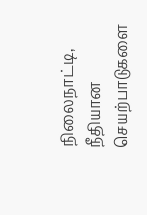நிலைநாட்டி, நீதியான செயற்பாடுகளை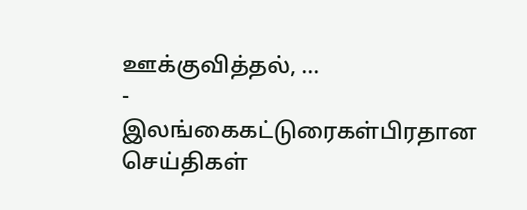ஊக்குவித்தல், …
-
இலங்கைகட்டுரைகள்பிரதான செய்திகள்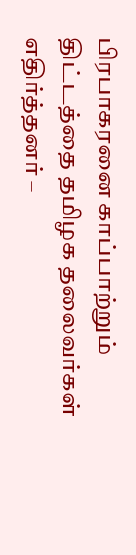பிரபாகரனை காப்பாற்றும் திட்டத்தை தமிழக தலைவர்கள் எதிர்த்தனர் –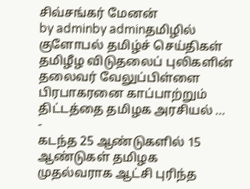சிவ்சங்கர் மேனன்
by adminby adminதமிழில் குளோபல் தமிழ்ச் செய்திகள் தமிழீழ விடுதலைப் புலிகளின் தலைவர் வேலுப்பிள்ளை பிரபாகரனை காப்பாற்றும் திட்டத்தை தமிழக அரசியல் …
-
கடந்த 25 ஆண்டுகளில் 15 ஆண்டுகள் தமிழக முதல்வராக ஆட்சி புரிந்த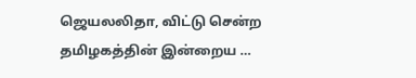ஜெயலலிதா, விட்டு சென்ற தமிழகத்தின் இன்றைய …